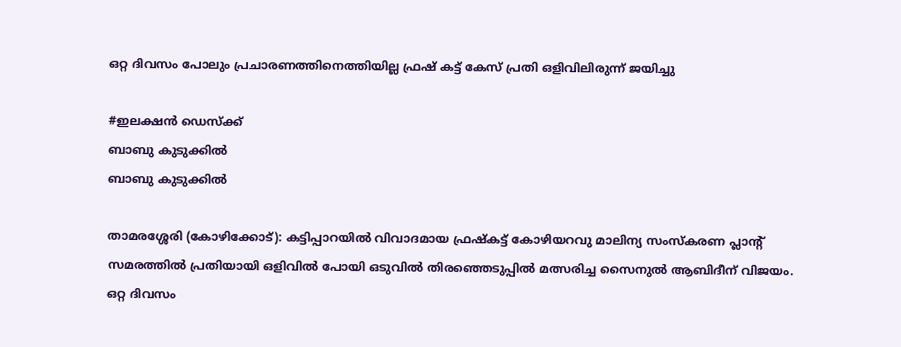ഒറ്റ ദിവസം പോലും പ്രചാരണത്തിനെത്തിയില്ല ഫ്രഷ് കട്ട് കേസ് പ്രതി ഒളിവിലിരുന്ന് ജയിച്ചു

#ഇലക്ഷന്‍ ഡെസ്‌ക്ക്
ബാബു കുടുക്കില്‍
ബാബു കുടുക്കില്‍

താമരശ്ശേരി (കോഴിക്കോട്): കട്ടിപ്പാറയില്‍ വിവാദമായ ഫ്രഷ്‌കട്ട് കോഴിയറവു മാലിന്യ സംസ്‌കരണ പ്ലാന്റ് സമരത്തില്‍ പ്രതിയായി ഒളിവില്‍ പോയി ഒടുവില്‍ തിരഞ്ഞെടുപ്പില്‍ മത്സരിച്ച സൈനുല്‍ ആബിദീന് വിജയം. ഒറ്റ ദിവസം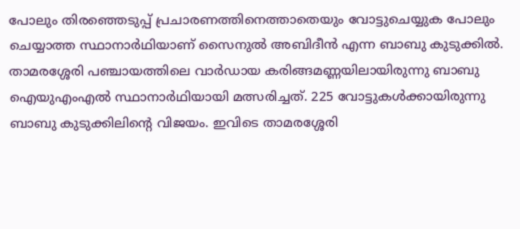പോലും തിരഞ്ഞെടുപ്പ് പ്രചാരണത്തിനെത്താതെയും വോട്ടുചെയ്യുക പോലും ചെയ്യാത്ത സ്ഥാനാര്‍ഥിയാണ് സൈനുല്‍ അബിദീന്‍ എന്ന ബാബു കുടുക്കില്‍. താമരശ്ശേരി പഞ്ചായത്തിലെ വാര്‍ഡായ കരിങ്ങമണ്ണയിലായിരുന്നു ബാബു ഐയുഎംഎല്‍ സ്ഥാനാര്‍ഥിയായി മത്സരിച്ചത്. 225 വോട്ടുകള്‍ക്കായിരുന്നു ബാബു കുടുക്കിലിന്റെ വിജയം. ഇവിടെ താമരശ്ശേരി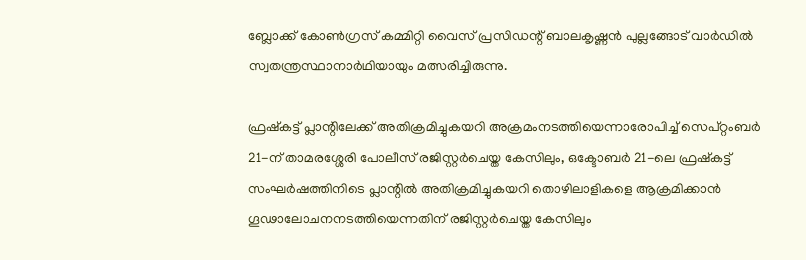ബ്ലോക്ക് കോണ്‍ഗ്രസ് കമ്മിറ്റി വൈസ് പ്രസിഡന്റ് ബാലകൃഷ്ണന്‍ പുല്ലങ്ങോട് വാര്‍ഡില്‍ സ്വതന്ത്രസ്ഥാനാര്‍ഥിയായും മത്സരിച്ചിരുന്നു.

ഫ്രഷ്‌കട്ട് പ്ലാന്റിലേക്ക് അതിക്രമിച്ചുകയറി അക്രമംനടത്തിയെന്നാരോപിച്ച് സെപ്റ്റംബര്‍ 21-ന് താമരശ്ശേരി പോലീസ് രജിസ്റ്റര്‍ചെയ്ത കേസിലും, ഒക്ടോബര്‍ 21-ലെ ഫ്രഷ്‌കട്ട് സംഘര്‍ഷത്തിനിടെ പ്ലാന്റില്‍ അതിക്രമിച്ചുകയറി തൊഴിലാളികളെ ആക്രമിക്കാന്‍ ഗൂഢാലോചനനടത്തിയെന്നതിന് രജിസ്റ്റര്‍ചെയ്ത കേസിലും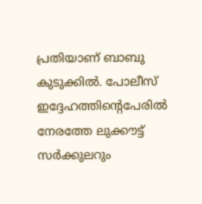പ്രതിയാണ് ബാബു കുടുക്കില്‍. പോലീസ് ഇദ്ദേഹത്തിന്റെപേരില്‍ നേരത്തേ ലുക്കൗട്ട് സര്‍ക്കുലറും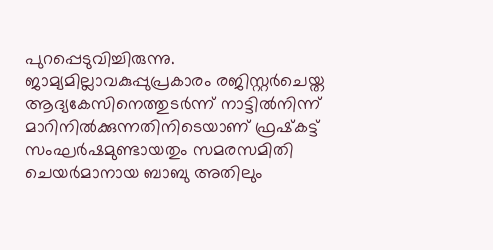പുറപ്പെടുവിച്ചിരുന്നു. ജാമ്യമില്ലാവകുപ്പുപ്രകാരം രജിസ്റ്റര്‍ചെയ്ത ആദ്യകേസിനെത്തുടര്‍ന്ന് നാട്ടില്‍നിന്ന് മാറിനില്‍ക്കുന്നതിനിടെയാണ് ഫ്രഷ്‌കട്ട് സംഘര്‍ഷമുണ്ടായതും സമരസമിതി ചെയര്‍മാനായ ബാബു അതിലും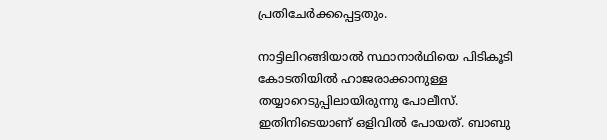പ്രതിചേര്‍ക്കപ്പെട്ടതും.

നാട്ടിലിറങ്ങിയാല്‍ സ്ഥാനാര്‍ഥിയെ പിടികൂടി കോടതിയില്‍ ഹാജരാക്കാനുള്ള തയ്യാറെടുപ്പിലായിരുന്നു പോലീസ്. ഇതിനിടെയാണ് ഒളിവില്‍ പോയത്. ബാബു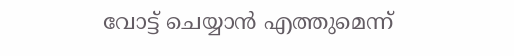വോട്ട് ചെയ്യാന്‍ എത്തുമെന്ന്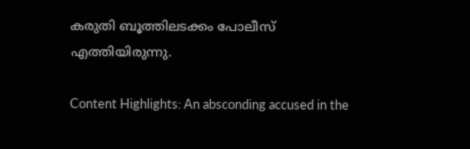കരുതി ബൂത്തിലടക്കം പോലീസ് എത്തിയിരുന്നു.

Content Highlights: An absconding accused in the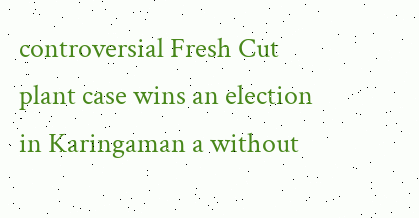controversial Fresh Cut plant case wins an election in Karingaman a without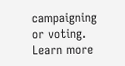campaigning or voting. Learn more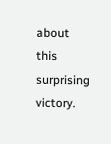about this surprising victory.